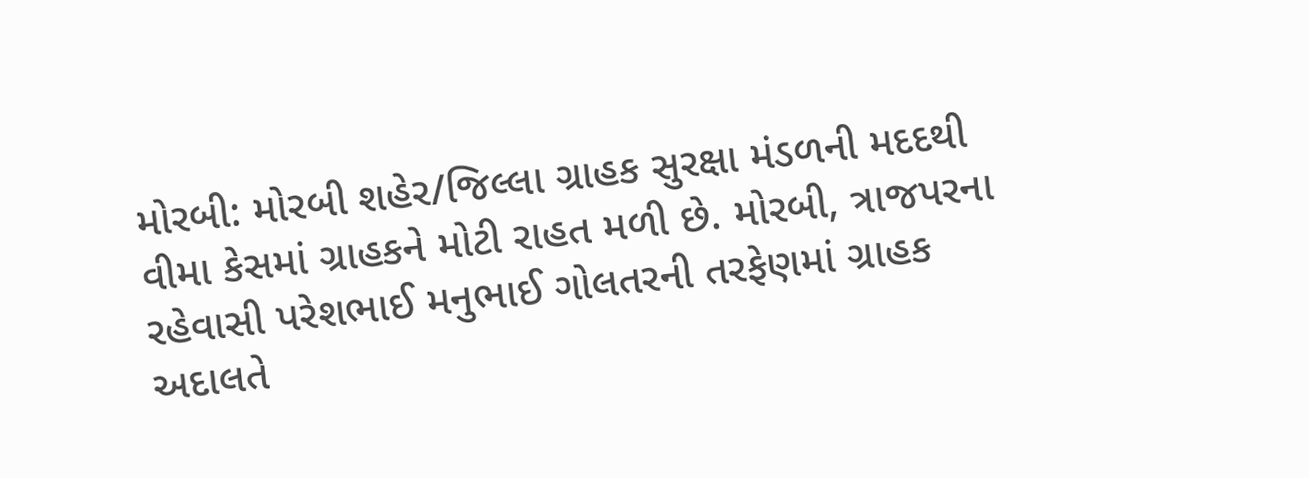મોરબી: મોરબી શહેર/જિલ્લા ગ્રાહક સુરક્ષા મંડળની મદદથી વીમા કેસમાં ગ્રાહકને મોટી રાહત મળી છે. મોરબી, ત્રાજપરના રહેવાસી પરેશભાઈ મનુભાઈ ગોલતરની તરફેણમાં ગ્રાહક અદાલતે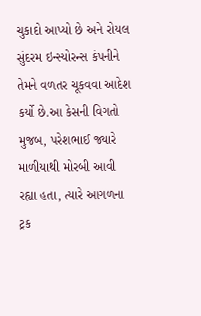ચુકાદો આપ્યો છે અને રોયલ સુંદરમ ઇન્સ્યોરન્સ કંપનીને તેમને વળતર ચૂકવવા આદેશ કર્યો છે.આ કેસની વિગતો મુજબ, પરેશભાઈ જ્યારે માળીયાથી મોરબી આવી રહ્યા હતા, ત્યારે આગળના ટ્રક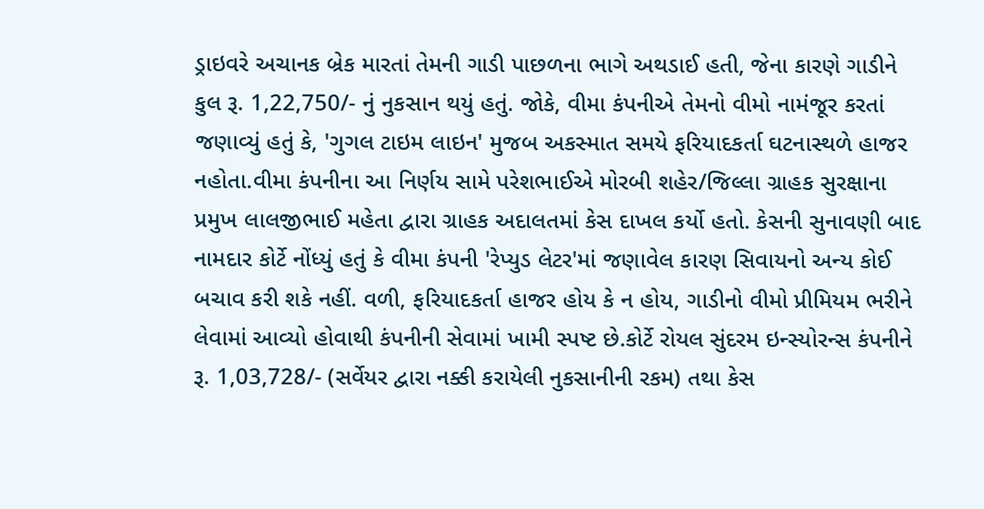ડ્રાઇવરે અચાનક બ્રેક મારતાં તેમની ગાડી પાછળના ભાગે અથડાઈ હતી, જેના કારણે ગાડીને કુલ રૂ. 1,22,750/- નું નુકસાન થયું હતું. જોકે, વીમા કંપનીએ તેમનો વીમો નામંજૂર કરતાં જણાવ્યું હતું કે, 'ગુગલ ટાઇમ લાઇન' મુજબ અકસ્માત સમયે ફરિયાદકર્તા ઘટનાસ્થળે હાજર નહોતા.વીમા કંપનીના આ નિર્ણય સામે પરેશભાઈએ મોરબી શહેર/જિલ્લા ગ્રાહક સુરક્ષાના પ્રમુખ લાલજીભાઈ મહેતા દ્વારા ગ્રાહક અદાલતમાં કેસ દાખલ કર્યો હતો. કેસની સુનાવણી બાદ નામદાર કોર્ટે નોંધ્યું હતું કે વીમા કંપની 'રેપ્યુડ લેટર'માં જણાવેલ કારણ સિવાયનો અન્ય કોઈ બચાવ કરી શકે નહીં. વળી, ફરિયાદકર્તા હાજર હોય કે ન હોય, ગાડીનો વીમો પ્રીમિયમ ભરીને લેવામાં આવ્યો હોવાથી કંપનીની સેવામાં ખામી સ્પષ્ટ છે.કોર્ટે રોયલ સુંદરમ ઇન્સ્યોરન્સ કંપનીને રૂ. 1,03,728/- (સર્વેયર દ્વારા નક્કી કરાયેલી નુકસાનીની રકમ) તથા કેસ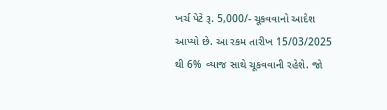ખર્ચ પેટે રૂ. 5,000/- ચૂકવવાનો આદેશ આપ્યો છે. આ રકમ તારીખ 15/03/2025 થી 6% વ્યાજ સાથે ચૂકવવાની રહેશે. જો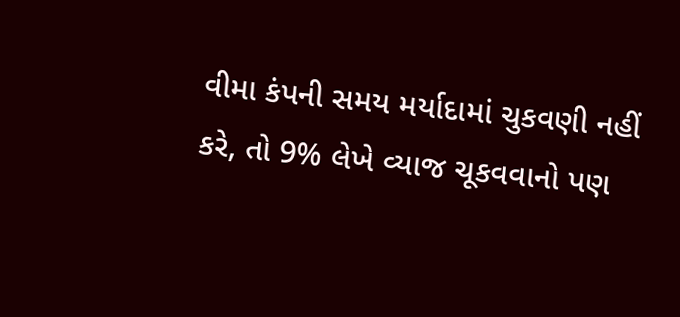વીમા કંપની સમય મર્યાદામાં ચુકવણી નહીં કરે, તો 9% લેખે વ્યાજ ચૂકવવાનો પણ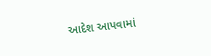આદેશ આપવામાં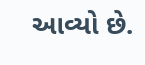આવ્યો છે.